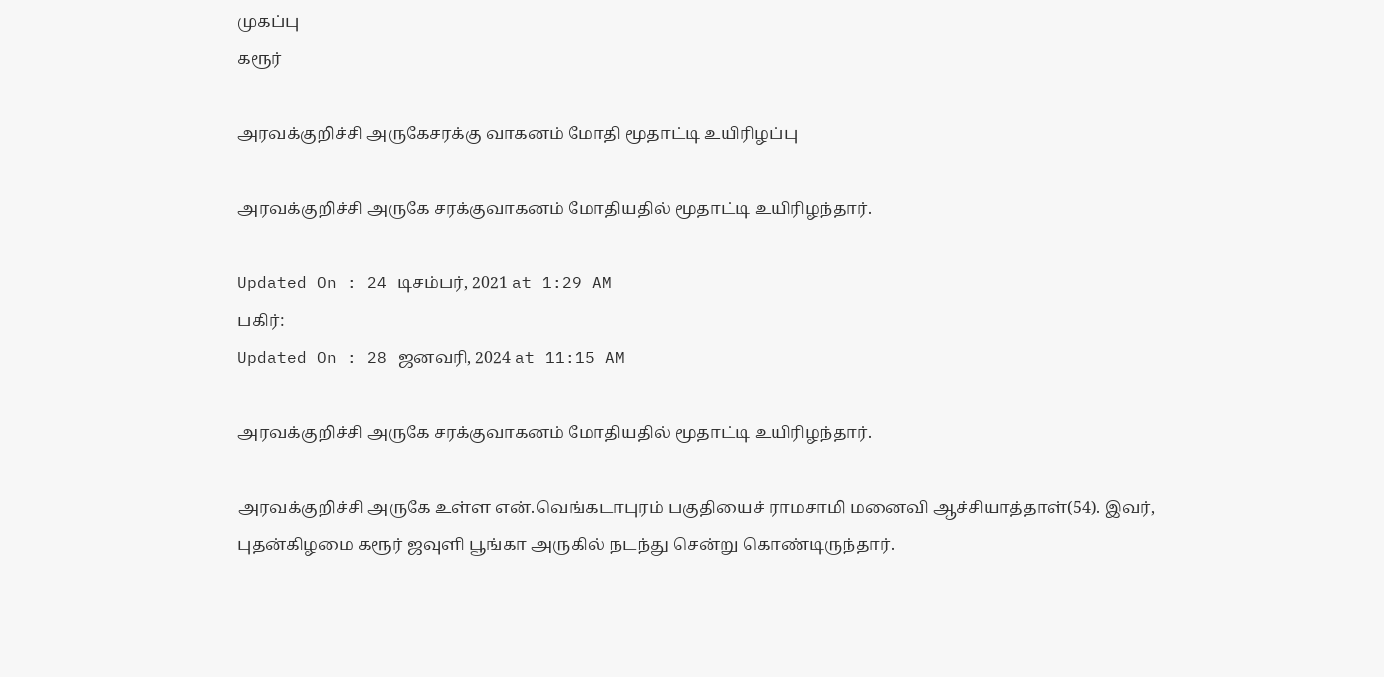முகப்பு
கரூர்

அரவக்குறிச்சி அருகேசரக்கு வாகனம் மோதி மூதாட்டி உயிரிழப்பு

அரவக்குறிச்சி அருகே சரக்குவாகனம் மோதியதில் மூதாட்டி உயிரிழந்தார்.

Updated On : 24 டிசம்பர், 2021 at 1:29 AM
பகிர்:
Updated On : 28 ஜனவரி, 2024 at 11:15 AM

அரவக்குறிச்சி அருகே சரக்குவாகனம் மோதியதில் மூதாட்டி உயிரிழந்தார்.

அரவக்குறிச்சி அருகே உள்ள என்.வெங்கடாபுரம் பகுதியைச் ராமசாமி மனைவி ஆச்சியாத்தாள்(54). இவர், புதன்கிழமை கரூர் ஜவுளி பூங்கா அருகில் நடந்து சென்று கொண்டிருந்தார்.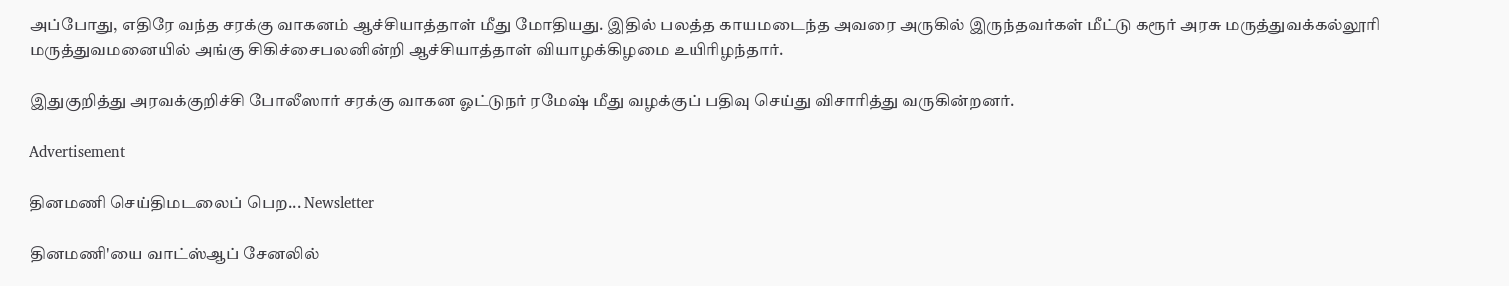அப்போது, எதிரே வந்த சரக்கு வாகனம் ஆச்சியாத்தாள் மீது மோதியது. இதில் பலத்த காயமடைந்த அவரை அருகில் இருந்தவர்கள் மீட்டு கரூர் அரசு மருத்துவக்கல்லூரி மருத்துவமனையில் அங்கு சிகிச்சைபலனின்றி ஆச்சியாத்தாள் வியாழக்கிழமை உயிரிழந்தார்.

இதுகுறித்து அரவக்குறிச்சி போலீஸார் சரக்கு வாகன ஓட்டுநர் ரமேஷ் மீது வழக்குப் பதிவு செய்து விசாரித்து வருகின்றனர்.

Advertisement

தினமணி செய்திமடலைப் பெற... Newsletter

தினமணி'யை வாட்ஸ்ஆப் சேனலில்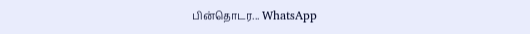பின்தொடர... WhatsApp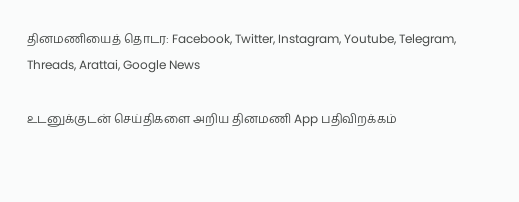தினமணியைத் தொடர: Facebook, Twitter, Instagram, Youtube, Telegram, Threads, Arattai, Google News

உடனுக்குடன் செய்திகளை அறிய தினமணி App பதிவிறக்கம்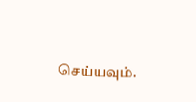செய்யவும்.